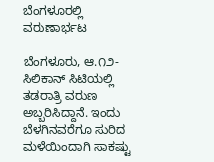ಬೆಂಗಳೂರಲ್ಲಿ ವರುಣಾರ್ಭಟ

ಬೆಂಗಳೂರು, ಆ.೧೨- ಸಿಲಿಕಾನ್ ಸಿಟಿಯಲ್ಲಿ ತಡರಾತ್ರಿ ವರುಣ ಅಬ್ಬರಿಸಿದ್ದಾನೆ. ಇಂದು ಬೆಳಗಿನವರೆಗೂ ಸುರಿದ ಮಳೆಯಿಂದಾಗಿ ಸಾಕಷ್ಟು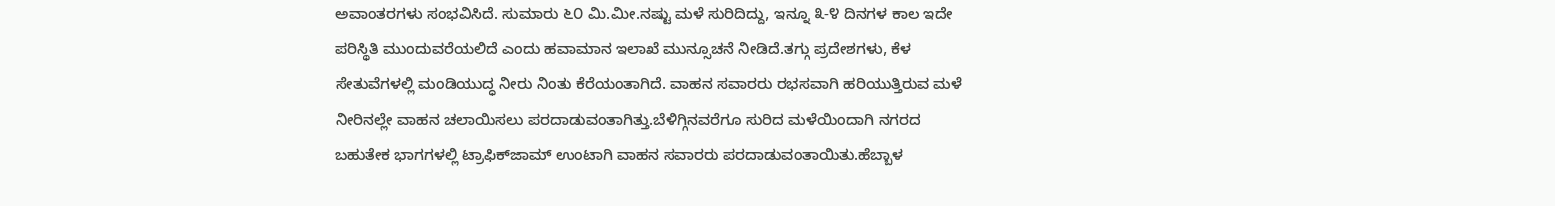ಅವಾಂತರಗಳು ಸಂಭವಿಸಿದೆ. ಸುಮಾರು ೬೦ ಮಿ.ಮೀ.ನಷ್ಟು ಮಳೆ ಸುರಿದಿದ್ದು, ಇನ್ನೂ ೩-೪ ದಿನಗಳ ಕಾಲ ಇದೇ ಪರಿಸ್ಥಿತಿ ಮುಂದುವರೆಯಲಿದೆ ಎಂದು ಹವಾಮಾನ ಇಲಾಖೆ ಮುನ್ಸೂಚನೆ ನೀಡಿದೆ.ತಗ್ಗು ಪ್ರದೇಶಗಳು, ಕೆಳ ಸೇತುವೆಗಳಲ್ಲಿ ಮಂಡಿಯುದ್ಧ ನೀರು ನಿಂತು ಕೆರೆಯಂತಾಗಿದೆ. ವಾಹನ ಸವಾರರು ರಭಸವಾಗಿ ಹರಿಯುತ್ತಿರುವ ಮಳೆ ನೀರಿನಲ್ಲೇ ವಾಹನ ಚಲಾಯಿಸಲು ಪರದಾಡುವಂತಾಗಿತ್ತು.ಬೆಳಿಗ್ಗಿನವರೆಗೂ ಸುರಿದ ಮಳೆಯಿಂದಾಗಿ ನಗರದ ಬಹುತೇಕ ಭಾಗಗಳಲ್ಲಿ ಟ್ರಾಫಿಕ್‌ಜಾಮ್ ಉಂಟಾಗಿ ವಾಹನ ಸವಾರರು ಪರದಾಡುವಂತಾಯಿತು.ಹೆಬ್ಬಾಳ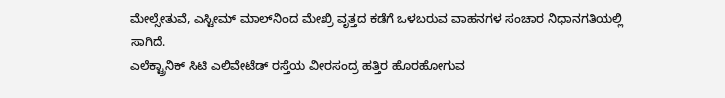ಮೇಲ್ಸೇತುವೆ, ಎಸ್ಟೀಮ್ ಮಾಲ್‌ನಿಂದ ಮೇಖ್ರಿ ವೃತ್ತದ ಕಡೆಗೆ ಒಳಬರುವ ವಾಹನಗಳ ಸಂಚಾರ ನಿಧಾನಗತಿಯಲ್ಲಿ ಸಾಗಿದೆ.
ಎಲೆಕ್ಟ್ರಾನಿಕ್ ಸಿಟಿ ಎಲಿವೇಟೆಡ್ ರಸ್ತೆಯ ವೀರಸಂದ್ರ ಹತ್ತಿರ ಹೊರಹೋಗುವ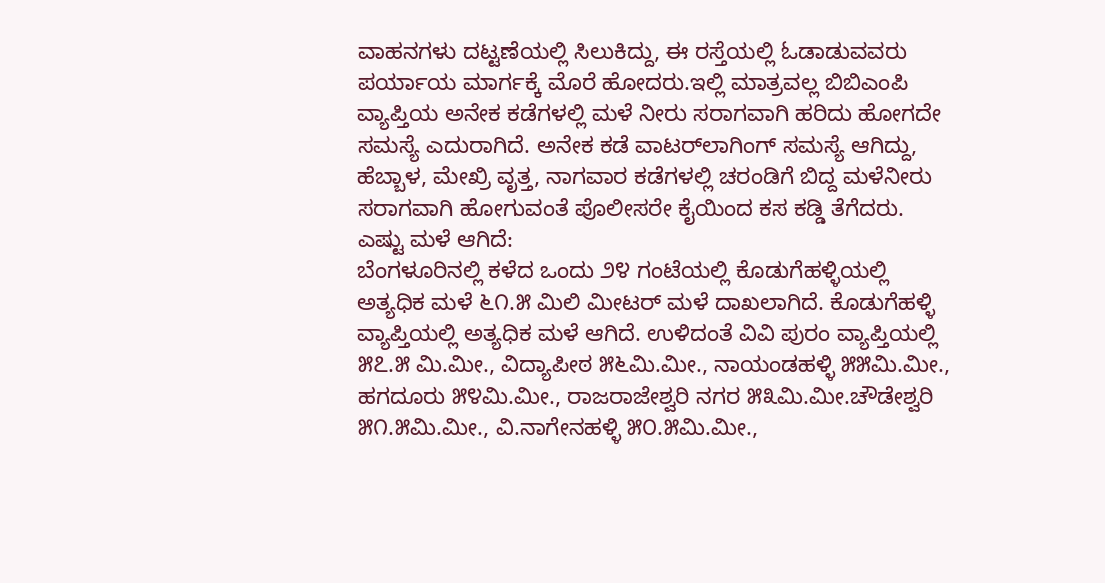ವಾಹನಗಳು ದಟ್ಟಣೆಯಲ್ಲಿ ಸಿಲುಕಿದ್ದು, ಈ ರಸ್ತೆಯಲ್ಲಿ ಓಡಾಡುವವರು ಪರ್ಯಾಯ ಮಾರ್ಗಕ್ಕೆ ಮೊರೆ ಹೋದರು.ಇಲ್ಲಿ ಮಾತ್ರವಲ್ಲ ಬಿಬಿಎಂಪಿ ವ್ಯಾಪ್ತಿಯ ಅನೇಕ ಕಡೆಗಳಲ್ಲಿ ಮಳೆ ನೀರು ಸರಾಗವಾಗಿ ಹರಿದು ಹೋಗದೇ ಸಮಸ್ಯೆ ಎದುರಾಗಿದೆ. ಅನೇಕ ಕಡೆ ವಾಟರ್‌ಲಾಗಿಂಗ್ ಸಮಸ್ಯೆ ಆಗಿದ್ದು, ಹೆಬ್ಬಾಳ, ಮೇಖ್ರಿ ವೃತ್ತ, ನಾಗವಾರ ಕಡೆಗಳಲ್ಲಿ ಚರಂಡಿಗೆ ಬಿದ್ದ ಮಳೆನೀರು ಸರಾಗವಾಗಿ ಹೋಗುವಂತೆ ಪೊಲೀಸರೇ ಕೈಯಿಂದ ಕಸ ಕಡ್ಡಿ ತೆಗೆದರು.
ಎಷ್ಟು ಮಳೆ ಆಗಿದೆ:
ಬೆಂಗಳೂರಿನಲ್ಲಿ ಕಳೆದ ಒಂದು ೨೪ ಗಂಟೆಯಲ್ಲಿ ಕೊಡುಗೆಹಳ್ಳಿಯಲ್ಲಿ ಅತ್ಯಧಿಕ ಮಳೆ ೬೧.೫ ಮಿಲಿ ಮೀಟರ್ ಮಳೆ ದಾಖಲಾಗಿದೆ. ಕೊಡುಗೆಹಳ್ಳಿ ವ್ಯಾಪ್ತಿಯಲ್ಲಿ ಅತ್ಯಧಿಕ ಮಳೆ ಆಗಿದೆ. ಉಳಿದಂತೆ ವಿವಿ ಪುರಂ ವ್ಯಾಪ್ತಿಯಲ್ಲಿ ೫೭.೫ ಮಿ.ಮೀ., ವಿದ್ಯಾಪೀಠ ೫೬ಮಿ.ಮೀ., ನಾಯಂಡಹಳ್ಳಿ ೫೫ಮಿ.ಮೀ., ಹಗದೂರು ೫೪ಮಿ.ಮೀ., ರಾಜರಾಜೇಶ್ವರಿ ನಗರ ೫೩ಮಿ.ಮೀ.ಚೌಡೇಶ್ವರಿ ೫೧.೫ಮಿ.ಮೀ., ವಿ.ನಾಗೇನಹಳ್ಳಿ ೫೦.೫ಮಿ.ಮೀ.,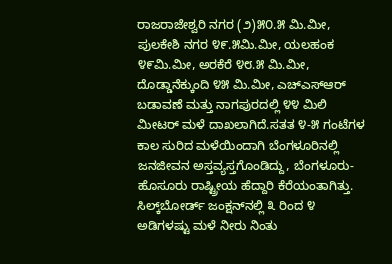ರಾಜರಾಜೇಶ್ವರಿ ನಗರ (೨)೫೦.೫ ಮಿ.ಮೀ, ಪುಲಕೇಶಿ ನಗರ ೪೯.೫ಮಿ.ಮೀ, ಯಲಹಂಕ ೪೯ಮಿ.ಮೀ, ಅರಕೆರೆ ೪೮.೫ ಮಿ.ಮೀ, ದೊಡ್ಡಾನೆಕ್ಕುಂದಿ ೪೫ ಮಿ.ಮೀ, ಎಚ್‌ಎಸ್‌ಆರ್ ಬಡಾವಣೆ ಮತ್ತು ನಾಗಪುರದಲ್ಲಿ ೪೪ ಮಿಲಿ ಮೀಟರ್ ಮಳೆ ದಾಖಲಾಗಿದೆ.ಸತತ ೪-೫ ಗಂಟೆಗಳ ಕಾಲ ಸುರಿದ ಮಳೆಯಿಂದಾಗಿ ಬೆಂಗಳೂರಿನಲ್ಲಿ ಜನಜೀವನ ಅಸ್ತವ್ಯಸ್ತಗೊಂಡಿದ್ದು, ಬೆಂಗಳೂರು-ಹೊಸೂರು ರಾಷ್ಟ್ರೀಯ ಹೆದ್ದಾರಿ ಕೆರೆಯಂತಾಗಿತ್ತು. ಸಿಲ್ಕ್‌ಬೋರ್ಡ್ ಜಂಕ್ಷನ್‌ನಲ್ಲಿ ೩ ರಿಂದ ೪ ಅಡಿಗಳಷ್ಟು ಮಳೆ ನೀರು ನಿಂತು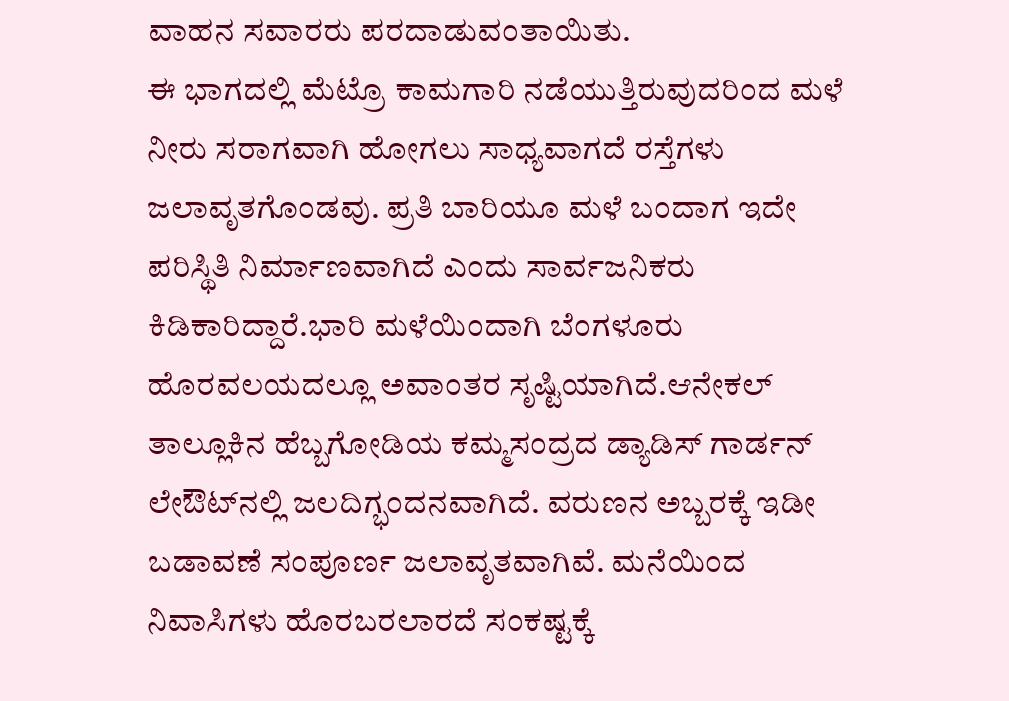ವಾಹನ ಸವಾರರು ಪರದಾಡುವಂತಾಯಿತು.
ಈ ಭಾಗದಲ್ಲಿ ಮೆಟ್ರೊ ಕಾಮಗಾರಿ ನಡೆಯುತ್ತಿರುವುದರಿಂದ ಮಳೆ ನೀರು ಸರಾಗವಾಗಿ ಹೋಗಲು ಸಾಧ್ಯವಾಗದೆ ರಸ್ತೆಗಳು ಜಲಾವೃತಗೊಂಡವು. ಪ್ರತಿ ಬಾರಿಯೂ ಮಳೆ ಬಂದಾಗ ಇದೇ ಪರಿಸ್ಥಿತಿ ನಿರ್ಮಾಣವಾಗಿದೆ ಎಂದು ಸಾರ್ವಜನಿಕರು ಕಿಡಿಕಾರಿದ್ದಾರೆ.ಭಾರಿ ಮಳೆಯಿಂದಾಗಿ ಬೆಂಗಳೂರು ಹೊರವಲಯದಲ್ಲೂ ಅವಾಂತರ ಸೃಷ್ಟಿಯಾಗಿದೆ.ಆನೇಕಲ್ ತಾಲ್ಲೂಕಿನ ಹೆಬ್ಬಗೋಡಿಯ ಕಮ್ಮಸಂದ್ರದ ಡ್ಯಾಡಿಸ್ ಗಾರ್ಡನ್ ಲೇಔಟ್‌ನಲ್ಲಿ ಜಲದಿಗ್ಭಂದನವಾಗಿದೆ. ವರುಣನ ಅಬ್ಬರಕ್ಕೆ ಇಡೀ ಬಡಾವಣೆ ಸಂಪೂರ್ಣ ಜಲಾವೃತವಾಗಿವೆ. ಮನೆಯಿಂದ ನಿವಾಸಿಗಳು ಹೊರಬರಲಾರದೆ ಸಂಕಷ್ಟಕ್ಕೆ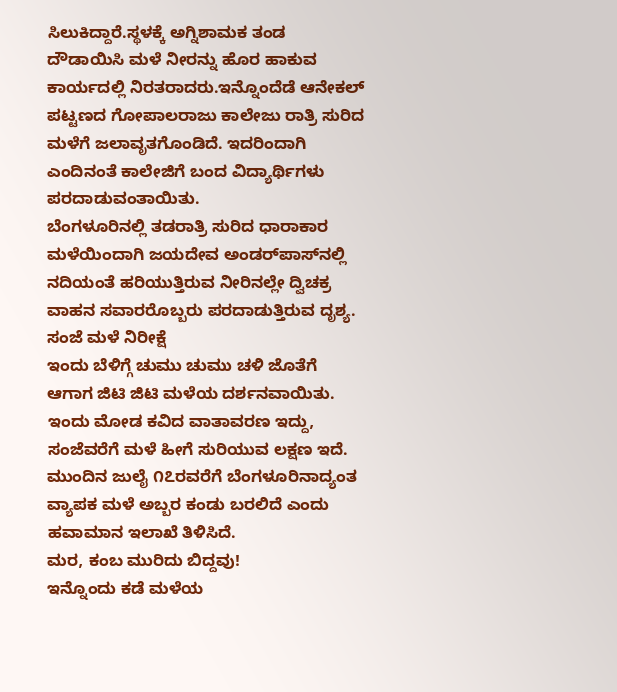ಸಿಲುಕಿದ್ದಾರೆ.ಸ್ಥಳಕ್ಕೆ ಅಗ್ನಿಶಾಮಕ ತಂಡ ದೌಡಾಯಿಸಿ ಮಳೆ ನೀರನ್ನು ಹೊರ ಹಾಕುವ ಕಾರ್ಯದಲ್ಲಿ ನಿರತರಾದರು.ಇನ್ನೊಂದೆಡೆ ಆನೇಕಲ್ ಪಟ್ಟಣದ ಗೋಪಾಲರಾಜು ಕಾಲೇಜು ರಾತ್ರಿ ಸುರಿದ ಮಳೆಗೆ ಜಲಾವೃತಗೊಂಡಿದೆ. ಇದರಿಂದಾಗಿ ಎಂದಿನಂತೆ ಕಾಲೇಜಿಗೆ ಬಂದ ವಿದ್ಯಾರ್ಥಿಗಳು ಪರದಾಡುವಂತಾಯಿತು.
ಬೆಂಗಳೂರಿನಲ್ಲಿ ತಡರಾತ್ರಿ ಸುರಿದ ಧಾರಾಕಾರ ಮಳೆಯಿಂದಾಗಿ ಜಯದೇವ ಅಂಡರ್‌ಪಾಸ್‌ನಲ್ಲಿ ನದಿಯಂತೆ ಹರಿಯುತ್ತಿರುವ ನೀರಿನಲ್ಲೇ ದ್ವಿಚಕ್ರ ವಾಹನ ಸವಾರರೊಬ್ಬರು ಪರದಾಡುತ್ತಿರುವ ದೃಶ್ಯ.
ಸಂಜೆ ಮಳೆ ನಿರೀಕ್ಷೆ
ಇಂದು ಬೆಳಿಗ್ಗೆ ಚುಮು ಚುಮು ಚಳಿ ಜೊತೆಗೆ ಆಗಾಗ ಜಿಟಿ ಜಿಟಿ ಮಳೆಯ ದರ್ಶನವಾಯಿತು. ಇಂದು ಮೋಡ ಕವಿದ ವಾತಾವರಣ ಇದ್ದು, ಸಂಜೆವರೆಗೆ ಮಳೆ ಹೀಗೆ ಸುರಿಯುವ ಲಕ್ಷಣ ಇದೆ.
ಮುಂದಿನ ಜುಲೈ ೧೭ರವರೆಗೆ ಬೆಂಗಳೂರಿನಾದ್ಯಂತ ವ್ಯಾಪಕ ಮಳೆ ಅಬ್ಬರ ಕಂಡು ಬರಲಿದೆ ಎಂದು ಹವಾಮಾನ ಇಲಾಖೆ ತಿಳಿಸಿದೆ.
ಮರ, ಕಂಬ ಮುರಿದು ಬಿದ್ದವು!
ಇನ್ನೊಂದು ಕಡೆ ಮಳೆಯ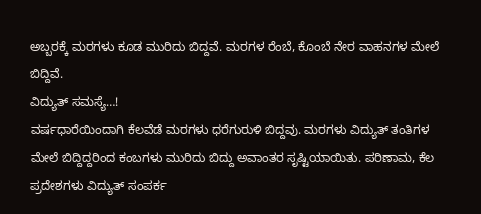ಅಬ್ಬರಕ್ಕೆ ಮರಗಳು ಕೂಡ ಮುರಿದು ಬಿದ್ದವೆ. ಮರಗಳ ರೆಂಬೆ, ಕೊಂಬೆ ನೇರ ವಾಹನಗಳ ಮೇಲೆ ಬಿದ್ದಿವೆ.
ವಿದ್ಯುತ್ ಸಮಸ್ಯೆ…!
ವರ್ಷಧಾರೆಯಿಂದಾಗಿ ಕೆಲವೆಡೆ ಮರಗಳು ಧರೆಗುರುಳಿ ಬಿದ್ದವು. ಮರಗಳು ವಿದ್ಯುತ್ ತಂತಿಗಳ ಮೇಲೆ ಬಿದ್ದಿದ್ದರಿಂದ ಕಂಬಗಳು ಮುರಿದು ಬಿದ್ದು ಅವಾಂತರ ಸೃಷ್ಟಿಯಾಯಿತು. ಪರಿಣಾಮ, ಕೆಲ ಪ್ರದೇಶಗಳು ವಿದ್ಯುತ್ ಸಂಪರ್ಕ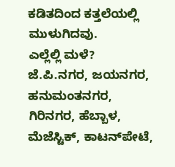ಕಡಿತದಿಂದ ಕತ್ತಲೆಯಲ್ಲಿ ಮುಳುಗಿದವು.
ಎಲ್ಲೆಲ್ಲಿ ಮಳೆ?
ಜೆ.ಪಿ.ನಗರ, ಜಯನಗರ, ಹನುಮಂತನಗರ, ಗಿರಿನಗರ, ಹೆಬ್ಬಾಳ, ಮೆಜೆಸ್ಟಿಕ್, ಕಾಟನ್‌ಪೇಟೆ,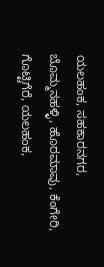ಯಲಹಂಕ, ಸಹಕಾರನಗರ, ಬೊಮ್ಮನಹಳ್ಳಿ, ಹೊರಮಾವು, ಕೆಂಗೇರಿ, ಗೊಟ್ಟಿಗೆರೆ, ಯಲಹಂಕ,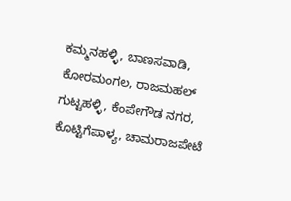ಕಮ್ಮನಹಳ್ಳಿ, ಬಾಣಸವಾಡಿ, ಕೋರಮಂಗಲ, ರಾಜಮಹಲ್ ಗುಟ್ಟಹಳ್ಳಿ, ಕೆಂಪೇಗೌಡ ನಗರ, ಕೊಟ್ಟಿಗೆಪಾಳ್ಯ, ಚಾಮರಾಜಪೇಟೆ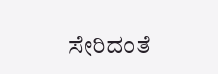ಸೇರಿದಂತೆ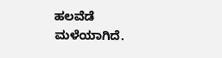ಹಲವೆಡೆ ಮಳೆಯಾಗಿದೆ.